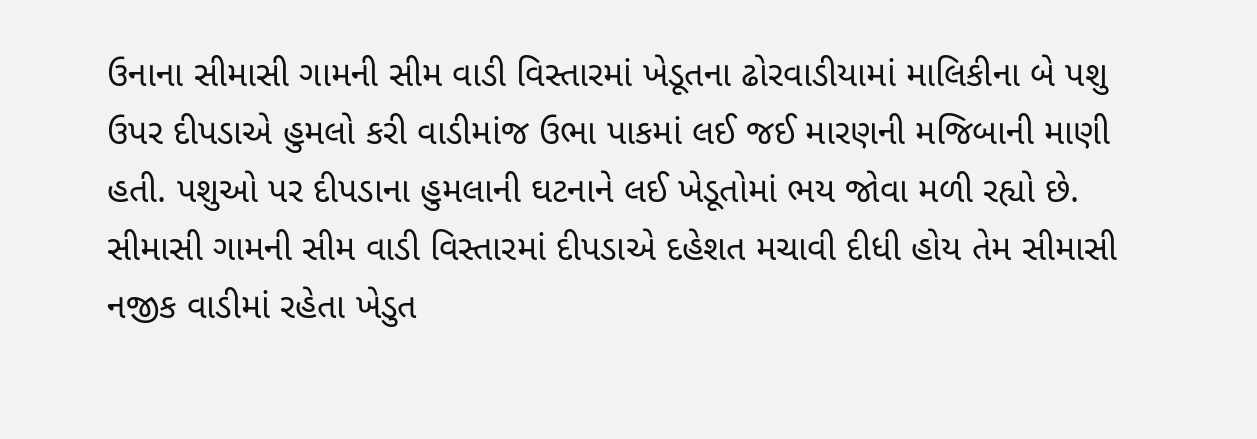ઉનાના સીમાસી ગામની સીમ વાડી વિસ્તારમાં ખેડૂતના ઢોરવાડીયામાં માલિકીના બે પશુ ઉપર દીપડાએ હુમલો કરી વાડીમાંજ ઉભા પાકમાં લઈ જઈ મારણની મજિબાની માણી હતી. પશુઓ પર દીપડાના હુમલાની ઘટનાને લઈ ખેડૂતોમાં ભય જોવા મળી રહ્યો છે.
સીમાસી ગામની સીમ વાડી વિસ્તારમાં દીપડાએ દહેશત મચાવી દીધી હોય તેમ સીમાસી નજીક વાડીમાં રહેતા ખેડુત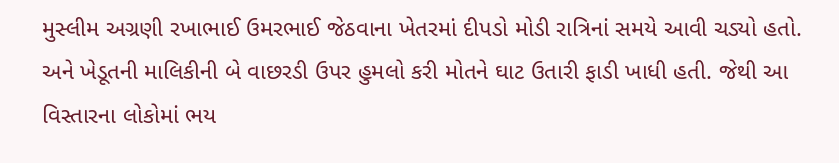મુસ્લીમ અગ્રણી રખાભાઈ ઉમરભાઈ જેઠવાના ખેતરમાં દીપડો મોડી રાત્રિનાં સમયે આવી ચડ્યો હતો. અને ખેડૂતની માલિકીની બે વાછરડી ઉપર હુમલો કરી મોતને ઘાટ ઉતારી ફાડી ખાધી હતી. જેથી આ વિસ્તારના લોકોમાં ભય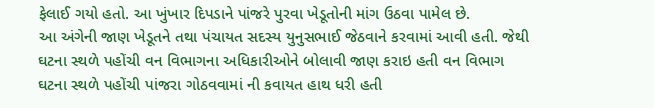ફેલાઈ ગયો હતો. આ ખુંખાર દિપડાને પાંજરે પુરવા ખેડૂતોની માંગ ઉઠવા પામેલ છે.
આ અંગેની જાણ ખેડૂતને તથા પંચાયત સદસ્ય યુનુસભાઈ જેઠવાને કરવામાં આવી હતી. જેથી ઘટના સ્થળે પહોંચી વન વિભાગના અધિકારીઓને બોલાવી જાણ કરાઇ હતી વન વિભાગ ઘટના સ્થળે પહોંચી પાંજરા ગોઠવવામાં ની કવાયત હાથ ધરી હતી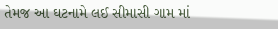તેમજ આ ઘટનામે લઈ સીમાસી ગામ માં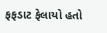ફફડાટ ફેલાયો હતો